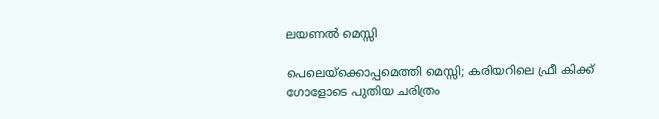ലയണൽ മെസ്സി

പെലെയ്‌ക്കൊപ്പമെത്തി മെസ്സി; കരിയറിലെ ഫ്രീ കിക്ക് ഗോളോടെ പുതിയ ചരിത്രം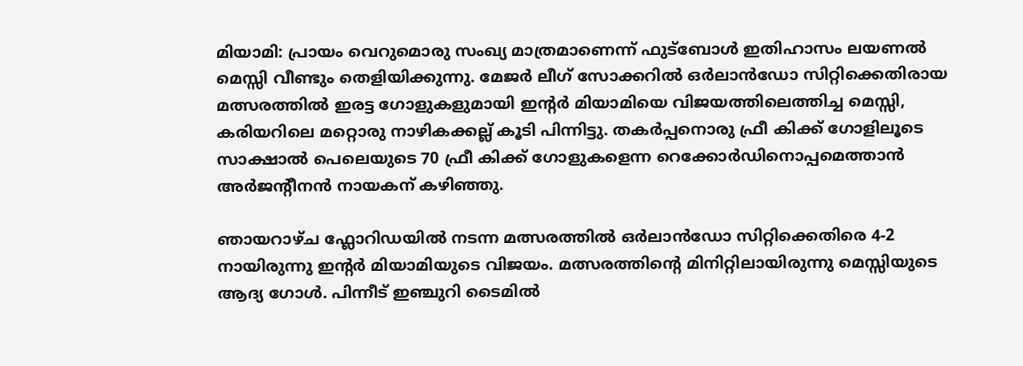മിയാമി: പ്രായം വെറുമൊരു സംഖ്യ മാത്രമാണെന്ന് ഫുട്ബോൾ ഇതിഹാസം ലയണൽ മെസ്സി വീണ്ടും തെളിയിക്കുന്നു. മേജർ ലീഗ് സോക്കറിൽ ഒർലാൻഡോ സിറ്റിക്കെതിരായ മത്സരത്തിൽ ഇരട്ട ഗോളുകളുമായി ഇന്റർ മിയാമിയെ വിജയത്തിലെത്തിച്ച മെസ്സി, കരിയറിലെ മറ്റൊരു നാഴികക്കല്ല് കൂടി പിന്നിട്ടു. തകർപ്പനൊരു ഫ്രീ കിക്ക് ഗോളിലൂടെ സാക്ഷാൽ പെലെയുടെ 70 ഫ്രീ കിക്ക് ഗോളുകളെന്ന റെക്കോർഡിനൊപ്പമെത്താൻ അർജന്റീനൻ നായകന് കഴിഞ്ഞു.

ഞായറാഴ്ച ഫ്ലോറിഡയിൽ നടന്ന മത്സരത്തിൽ ഒർലാൻഡോ സിറ്റിക്കെതിരെ 4-2 നായിരുന്നു ഇന്റർ മിയാമിയുടെ വിജയം. മത്സരത്തിന്റെ മിനിറ്റിലായിരുന്നു മെസ്സിയുടെ ആദ്യ ഗോൾ. പിന്നീട് ഇഞ്ചുറി ടൈമിൽ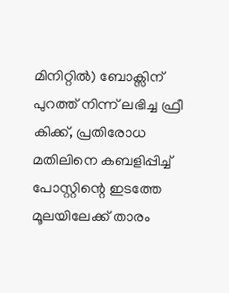മിനിറ്റിൽ) ബോക്സിന് പുറത്ത് നിന്ന് ലഭിച്ച ഫ്രീ കിക്ക്, പ്രതിരോധ മതിലിനെ കബളിപ്പിച്ച് പോസ്റ്റിന്റെ ഇടത്തേ മൂലയിലേക്ക് താരം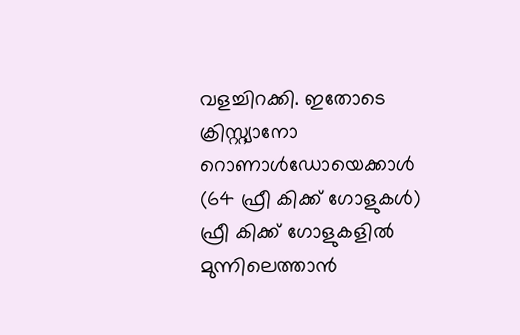വളച്ചിറക്കി. ഇതോടെ ക്രിസ്റ്റ്യാനോ റൊണാൾഡോയെക്കാൾ (64 ഫ്രീ കിക്ക് ഗോളുകൾ) ഫ്രീ കിക്ക് ഗോളുകളിൽ മുന്നിലെത്താൻ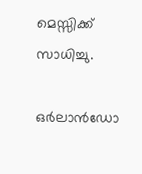മെസ്സിക്ക് സാധിച്ചു.

ഒർലാൻഡോ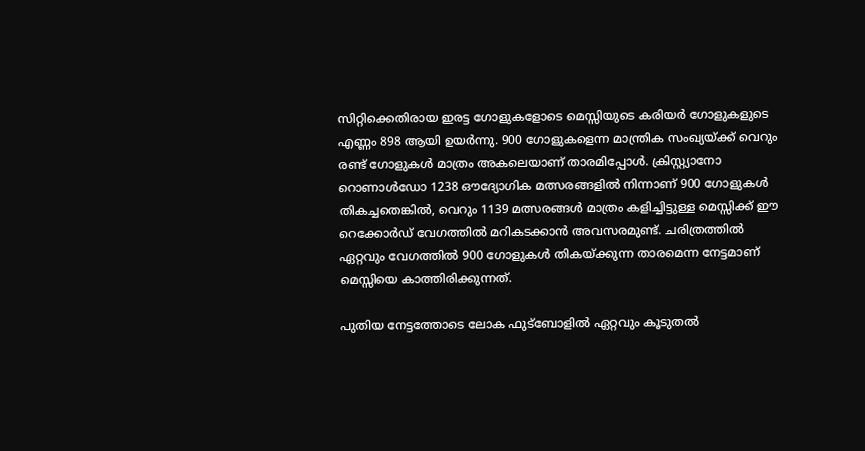സിറ്റിക്കെതിരായ ഇരട്ട ഗോളുകളോടെ മെസ്സിയുടെ കരിയർ ഗോളുകളുടെ എണ്ണം 898 ആയി ഉയർന്നു. 900 ഗോളുകളെന്ന മാന്ത്രിക സംഖ്യയ്ക്ക് വെറും രണ്ട് ഗോളുകൾ മാത്രം അകലെയാണ് താരമിപ്പോൾ. ക്രിസ്റ്റ്യാനോ റൊണാൾഡോ 1238 ഔദ്യോഗിക മത്സരങ്ങളിൽ നിന്നാണ് 900 ഗോളുകൾ തികച്ചതെങ്കിൽ, വെറും 1139 മത്സരങ്ങൾ മാത്രം കളിച്ചിട്ടുള്ള മെസ്സിക്ക് ഈ റെക്കോർഡ് വേഗത്തിൽ മറികടക്കാൻ അവസരമുണ്ട്. ചരിത്രത്തിൽ ഏറ്റവും വേഗത്തിൽ 900 ഗോളുകൾ തികയ്ക്കുന്ന താരമെന്ന നേട്ടമാണ് മെസ്സിയെ കാത്തിരിക്കുന്നത്.

പുതിയ നേട്ടത്തോടെ ലോക ഫുട്ബോളിൽ ഏറ്റവും കൂടുതൽ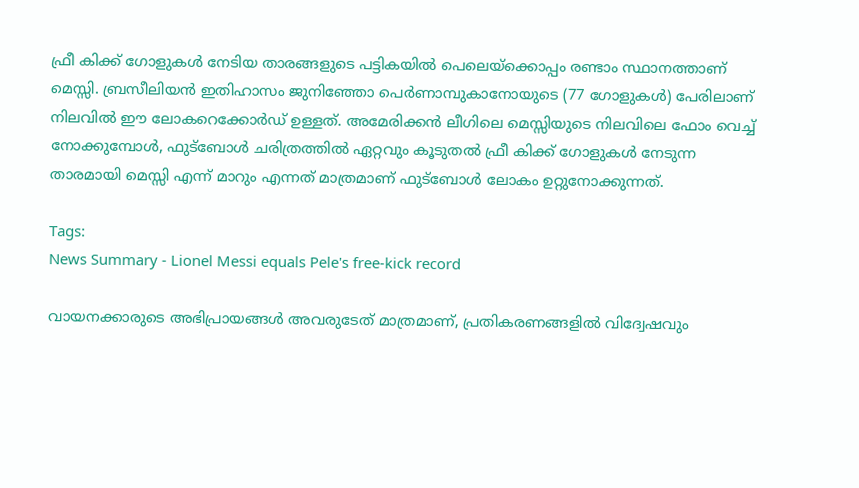ഫ്രീ കിക്ക് ഗോളുകൾ നേടിയ താരങ്ങളുടെ പട്ടികയിൽ പെലെയ്‌ക്കൊപ്പം രണ്ടാം സ്ഥാനത്താണ് മെസ്സി. ബ്രസീലിയൻ ഇതിഹാസം ജുനിഞ്ഞോ പെർണാമ്പുകാനോയുടെ (77 ഗോളുകൾ) പേരിലാണ് നിലവിൽ ഈ ലോകറെക്കോർഡ് ഉള്ളത്. അമേരിക്കൻ ലീഗിലെ മെസ്സിയുടെ നിലവിലെ ഫോം വെച്ച് നോക്കുമ്പോൾ, ഫുട്ബോൾ ചരിത്രത്തിൽ ഏറ്റവും കൂടുതൽ ഫ്രീ കിക്ക് ഗോളുകൾ നേടുന്ന താരമായി മെസ്സി എന്ന് മാറും എന്നത് മാത്രമാണ് ഫുട്ബോൾ ലോകം ഉറ്റുനോക്കുന്നത്.

Tags:
News Summary - Lionel Messi equals Pele's free-kick record

വായനക്കാരുടെ അഭിപ്രായങ്ങള്‍ അവരുടേത് മാത്രമാണ്, പ്രതികരണങ്ങളിൽ വിദ്വേഷവും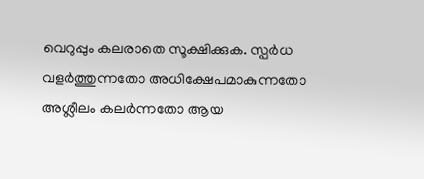വെറുപ്പും കലരാതെ സൂക്ഷിക്കുക. സ്പർധ വളർത്തുന്നതോ അധിക്ഷേപമാകുന്നതോ അശ്ലീലം കലർന്നതോ ആയ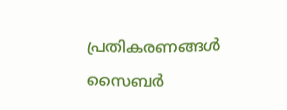പ്രതികരണങ്ങൾ സൈബർ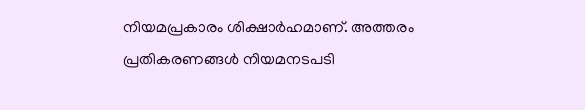നിയമപ്രകാരം ശിക്ഷാർഹമാണ്. അത്തരം പ്രതികരണങ്ങൾ നിയമനടപടി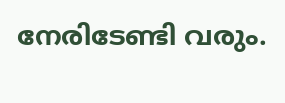നേരിടേണ്ടി വരും.